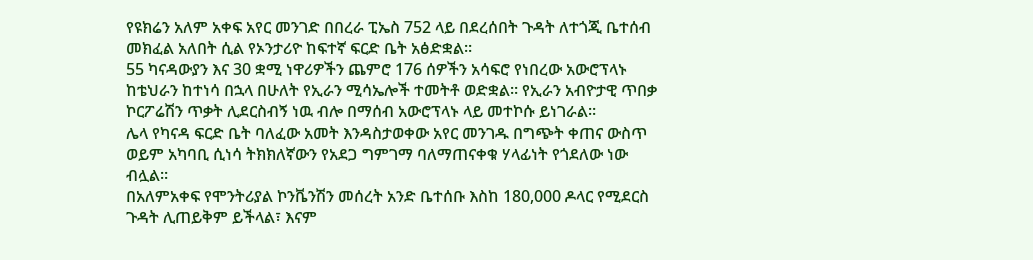የዩክሬን አለም አቀፍ አየር መንገድ በበረራ ፒኤስ 752 ላይ በደረሰበት ጉዳት ለተጎጂ ቤተሰብ መክፈል አለበት ሲል የኦንታሪዮ ከፍተኛ ፍርድ ቤት አፅድቋል።
55 ካናዳውያን እና 30 ቋሚ ነዋሪዎችን ጨምሮ 176 ሰዎችን አሳፍሮ የነበረው አውሮፕላኑ ከቴህራን ከተነሳ በኋላ በሁለት የኢራን ሚሳኤሎች ተመትቶ ወድቋል። የኢራን አብዮታዊ ጥበቃ ኮርፖሬሽን ጥቃት ሊደርስብኝ ነዉ ብሎ በማሰብ አውሮፕላኑ ላይ መተኮሱ ይነገራል።
ሌላ የካናዳ ፍርድ ቤት ባለፈው አመት እንዳስታወቀው አየር መንገዱ በግጭት ቀጠና ውስጥ ወይም አካባቢ ሲነሳ ትክክለኛውን የአደጋ ግምገማ ባለማጠናቀቁ ሃላፊነት የጎደለው ነው ብሏል።
በአለምአቀፍ የሞንትሪያል ኮንቬንሽን መሰረት አንድ ቤተሰቡ እስከ 180,000 ዶላር የሚደርስ ጉዳት ሊጠይቅም ይችላል፣ እናም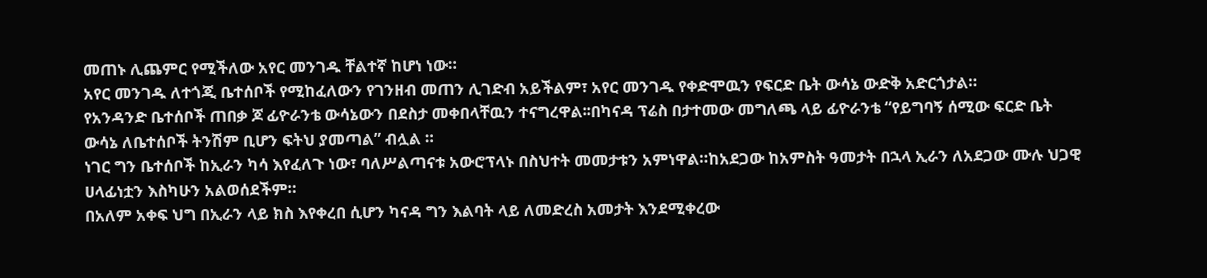መጠኑ ሊጨምር የሚችለው አየር መንገዱ ቸልተኛ ከሆነ ነው።
አየር መንገዱ ለተጎጂ ቤተሰቦች የሚከፈለውን የገንዘብ መጠን ሊገድብ አይችልም፣ አየር መንገዱ የቀድሞዉን የፍርድ ቤት ውሳኔ ውድቅ አድርጎታል።
የአንዳንድ ቤተሰቦች ጠበቃ ጆ ፊዮራንቴ ውሳኔውን በደስታ መቀበላቸዉን ተናግረዋል፡፡በካናዳ ፕሬስ በታተመው መግለጫ ላይ ፊዮራንቴ “የይግባኝ ሰሚው ፍርድ ቤት ውሳኔ ለቤተሰቦች ትንሽም ቢሆን ፍትህ ያመጣል” ብሏል ።
ነገር ግን ቤተሰቦች ከኢራን ካሳ እየፈለጉ ነው፣ ባለሥልጣናቱ አውሮፕላኑ በስህተት መመታቱን አምነዋል።ከአደጋው ከአምስት ዓመታት በኋላ ኢራን ለአደጋው ሙሉ ህጋዊ ሀላፊነቷን እስካሁን አልወሰደችም።
በአለም አቀፍ ህግ በኢራን ላይ ክስ እየቀረበ ሲሆን ካናዳ ግን እልባት ላይ ለመድረስ አመታት እንደሚቀረው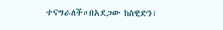ተናግራለች።በአደጋው ከስዊድን፣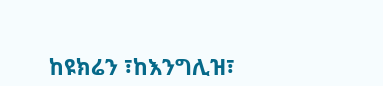ከዩክሬን ፣ከእንግሊዝ፣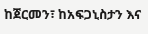ከጀርመን፣ ከአፍጋኒስታን እና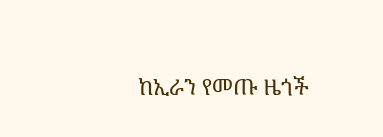ከኢራን የመጡ ዜጎች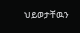ህይወታቸዉን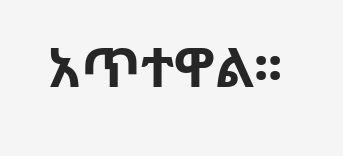አጥተዋል፡፡